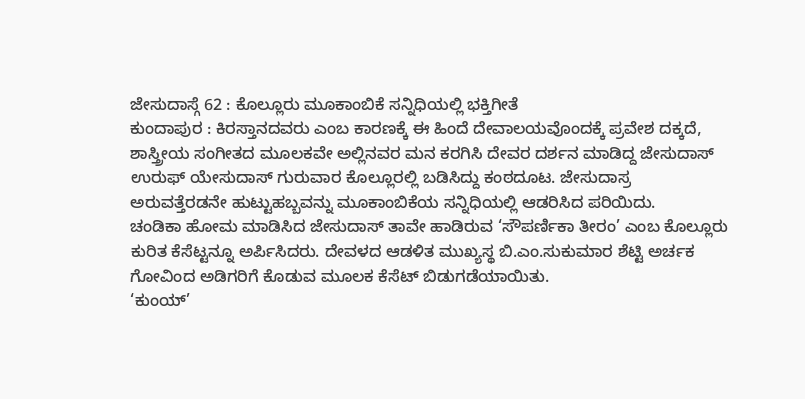ಜೇಸುದಾಸ್ಗೆ 62 : ಕೊಲ್ಲೂರು ಮೂಕಾಂಬಿಕೆ ಸನ್ನಿಧಿಯಲ್ಲಿ ಭಕ್ತಿಗೀತೆ
ಕುಂದಾಪುರ : ಕಿರಸ್ತಾನದವರು ಎಂಬ ಕಾರಣಕ್ಕೆ ಈ ಹಿಂದೆ ದೇವಾಲಯವೊಂದಕ್ಕೆ ಪ್ರವೇಶ ದಕ್ಕದೆ, ಶಾಸ್ತ್ರೀಯ ಸಂಗೀತದ ಮೂಲಕವೇ ಅಲ್ಲಿನವರ ಮನ ಕರಗಿಸಿ ದೇವರ ದರ್ಶನ ಮಾಡಿದ್ದ ಜೇಸುದಾಸ್ ಉರುಫ್ ಯೇಸುದಾಸ್ ಗುರುವಾರ ಕೊಲ್ಲೂರಲ್ಲಿ ಬಡಿಸಿದ್ದು ಕಂಠದೂಟ. ಜೇಸುದಾಸ್ರ ಅರುವತ್ತೆರಡನೇ ಹುಟ್ಟುಹಬ್ಬವನ್ನು ಮೂಕಾಂಬಿಕೆಯ ಸನ್ನಿಧಿಯಲ್ಲಿ ಆಡರಿಸಿದ ಪರಿಯಿದು.
ಚಂಡಿಕಾ ಹೋಮ ಮಾಡಿಸಿದ ಜೇಸುದಾಸ್ ತಾವೇ ಹಾಡಿರುವ ‘ಸೌಪರ್ಣಿಕಾ ತೀರಂ’ ಎಂಬ ಕೊಲ್ಲೂರು ಕುರಿತ ಕೆಸೆಟ್ಟನ್ನೂ ಅರ್ಪಿಸಿದರು. ದೇವಳದ ಆಡಳಿತ ಮುಖ್ಯಸ್ಥ ಬಿ.ಎಂ.ಸುಕುಮಾರ ಶೆಟ್ಟಿ ಅರ್ಚಕ ಗೋವಿಂದ ಅಡಿಗರಿಗೆ ಕೊಡುವ ಮೂಲಕ ಕೆಸೆಟ್ ಬಿಡುಗಡೆಯಾಯಿತು.
‘ಕುಂಯ್’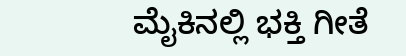ಮೈಕಿನಲ್ಲಿ ಭಕ್ತಿ ಗೀತೆ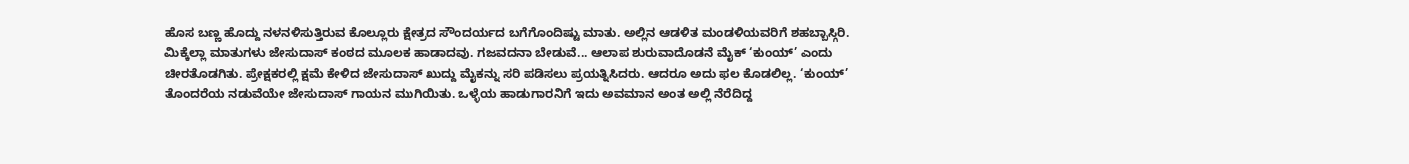ಹೊಸ ಬಣ್ಣ ಹೊದ್ದು ನಳನಳಿಸುತ್ತಿರುವ ಕೊಲ್ಲೂರು ಕ್ಷೇತ್ರದ ಸೌಂದರ್ಯದ ಬಗೆಗೊಂದಿಷ್ಟು ಮಾತು. ಅಲ್ಲಿನ ಆಡಳಿತ ಮಂಡಳಿಯವರಿಗೆ ಶಹಬ್ಬಾಸ್ಗಿರಿ. ಮಿಕ್ಕೆಲ್ಲಾ ಮಾತುಗಳು ಜೇಸುದಾಸ್ ಕಂಠದ ಮೂಲಕ ಹಾಡಾದವು. ಗಜವದನಾ ಬೇಡುವೆ... ಆಲಾಪ ಶುರುವಾದೊಡನೆ ಮೈಕ್ ‘ಕುಂಯ್’ ಎಂದು ಚೀರತೊಡಗಿತು. ಪ್ರೇಕ್ಷಕರಲ್ಲಿ ಕ್ಷಮೆ ಕೇಳಿದ ಜೇಸುದಾಸ್ ಖುದ್ದು ಮೈಕನ್ನು ಸರಿ ಪಡಿಸಲು ಪ್ರಯತ್ನಿಸಿದರು. ಆದರೂ ಅದು ಫಲ ಕೊಡಲಿಲ್ಲ. ‘ಕುಂಯ್’ ತೊಂದರೆಯ ನಡುವೆಯೇ ಜೇಸುದಾಸ್ ಗಾಯನ ಮುಗಿಯಿತು. ಒಳ್ಳೆಯ ಹಾಡುಗಾರನಿಗೆ ಇದು ಅವಮಾನ ಅಂತ ಅಲ್ಲಿ ನೆರೆದಿದ್ದ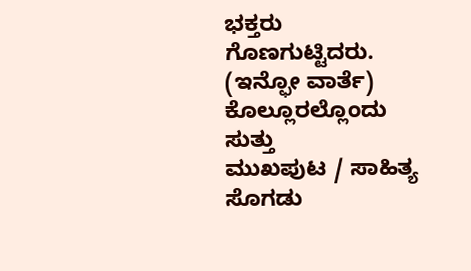ಭಕ್ತರು ಗೊಣಗುಟ್ಟಿದರು.
(ಇನ್ಫೋ ವಾರ್ತೆ)
ಕೊಲ್ಲೂರಲ್ಲೊಂದು ಸುತ್ತು
ಮುಖಪುಟ / ಸಾಹಿತ್ಯ ಸೊಗಡು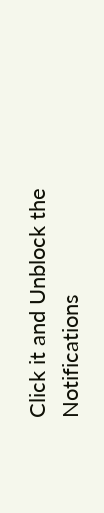Click it and Unblock the Notifications